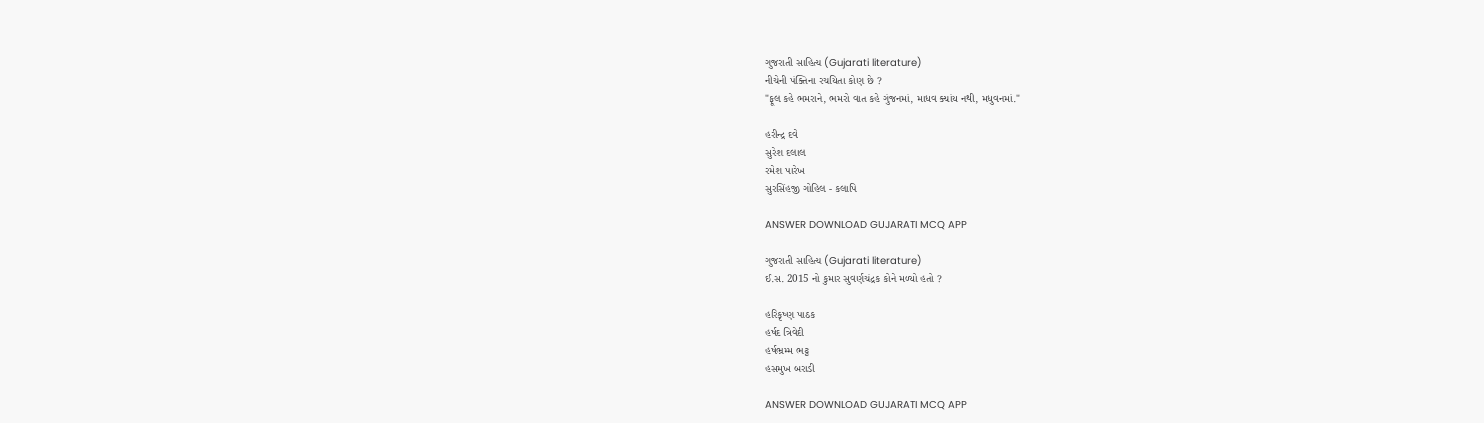ગુજરાતી સાહિત્ય (Gujarati literature)
નીચેની પંક્તિના રચયિતા કોણ છે ?
"ફૂલ કહે ભમરાને, ભમરો વાત કહે ગુંજનમાં, માધવ ક્યાંય નથી, મધુવનમાં."

હરીન્દ્ર દવે
સુરેશ દલાલ
રમેશ પારેખ
સુરસિંહજી ગોહિલ - કલાપિ

ANSWER DOWNLOAD GUJARATI MCQ APP

ગુજરાતી સાહિત્ય (Gujarati literature)
ઈ.સ. 2015 નો કુમાર સુવર્ણચંદ્રક કોને મળ્યો હતો ?

હરિકૃષ્ણ પાઠક
હર્ષદ ત્રિવેદી
હર્ષભ્રમ્મ ભટ્ટ
હસમુખ બરાડી

ANSWER DOWNLOAD GUJARATI MCQ APP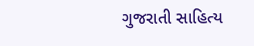ગુજરાતી સાહિત્ય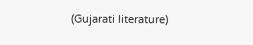(Gujarati literature)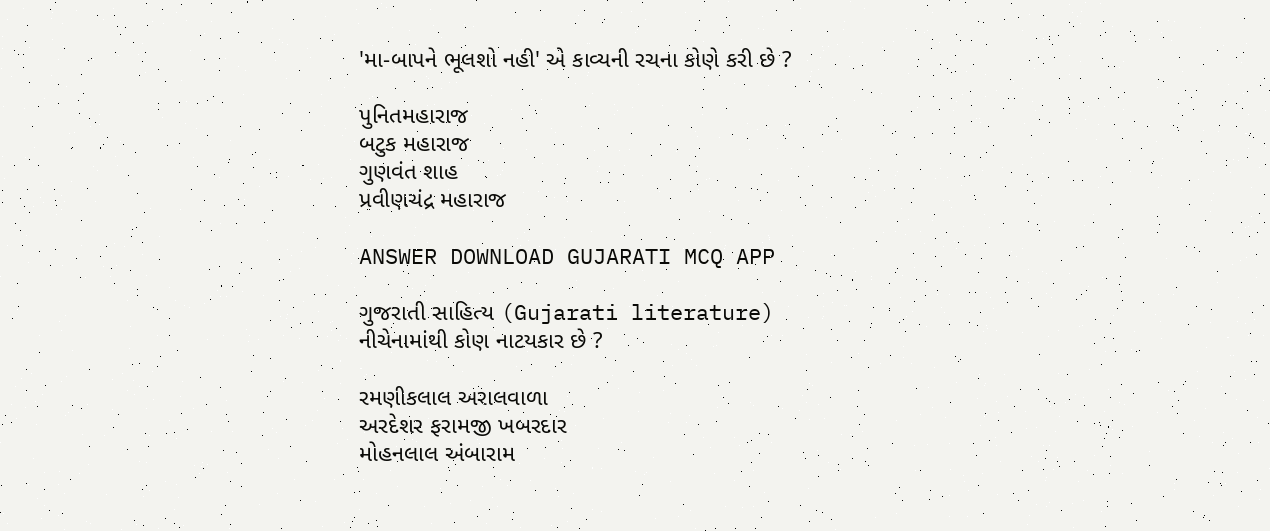'મા-બાપને ભૂલશો નહી' એ કાવ્યની રચના કોણે કરી છે ?

પુનિતમહારાજ
બટુક મહારાજ
ગુણવંત શાહ
પ્રવીણચંદ્ર મહારાજ

ANSWER DOWNLOAD GUJARATI MCQ APP

ગુજરાતી સાહિત્ય (Gujarati literature)
નીચેનામાંથી કોણ નાટયકાર છે ?

રમણીકલાલ અરાલવાળા
અરદેશર ફરામજી ખબરદાર
મોહનલાલ અંબારામ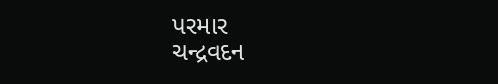પરમાર
ચન્દ્રવદન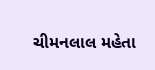ચીમનલાલ મહેતા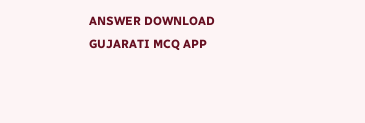ANSWER DOWNLOAD GUJARATI MCQ APP